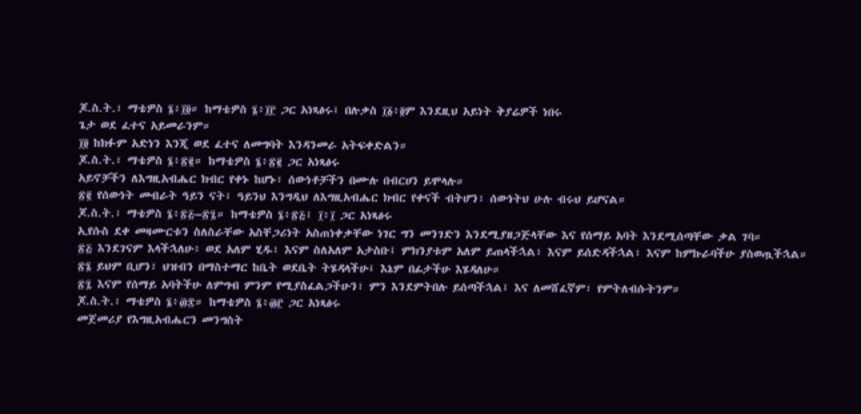ጆ.ስ.ት.፣ ማቴዎስ ፮፥፲፬። ከማቴዎስ ፮፥፲፫ ጋር አነጻፅሩ፤ በሉቃስ ፲፩፥፬ም እንደዚህ አይነት ቅያሬዎች ነበሩ
ጌታ ወደ ፈተና አይመራንም።
፲፬ ከክፉም አድነን እንጂ ወደ ፈተና ለመግባት እንዳንመራ አትፍቀድልን።
ጆ.ስ.ት.፣ ማቴዎስ ፮፥፳፪። ከማቴዎስ ፮፥፳፪ ጋር አነጻፅሩ
አይኖቻችን ለእግዚአብሔር ክብር የቀኑ ከሆኑ፣ ሰውነቶቻችን በሙሉ በብርሀን ይሞላሉ።
፳፪ የሰውነት መብራት ዓይን ናት፤ ዓይንህ እንግዲህ ለእግዚአብሔር ክብር የቀናች ብትሆን፣ ሰውነትህ ሁሉ ብሩህ ይሆናል።
ጆ.ስ.ት.፣ ማቴዎስ ፮፥፳፭–፳፯። ከማቴዎስ ፮፥፳፭፤ ፲፥፲ ጋር አነጻፅሩ
ኢየሱስ ደቀ መዛሙርቱን ስለስራቸው አስቸጋሪነት አስጠነቀቃቸው ነገር ግን መንገድን እንደሚያዘጋጅላቸው እና የሰማይ አባት እንደሚሰጣቸው ቃል ገባ።
፳፭ እንደገናም እላችኋለሁ፥ ወደ አለም ሂዱ፣ እናም ስለአለም አታስቡ፤ ምክንያቱም አለም ይጠላችኋል፣ እናም ይሰድዳችኋል፣ እናም ከምኩራባችሁ ያስወጧችኋል።
፳፮ ይህም ቢሆን፣ ህዝብን በማስተማር ከቤት ወደቤት ትሄዳላችሁ፤ እኔም በፊታችሁ እሄዳለሁ።
፳፯ እናም የሰማይ አባትችሁ ለምግብ ምንም የሚያስፈልጋችሁን፣ ምን እንደምትበሉ ይሰጣችኋል፤ እና ለመሸፈኛም፣ የምትለብሱትንም።
ጆ.ስ.ት.፣ ማቴዎስ ፮፥፴፰። ከማቴዎስ ፮፥፴፫ ጋር አነጻፅሩ
መጀመሪያ የእግዚአብሔርን መንግስት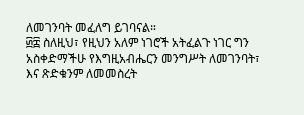ለመገንባት መፈለግ ይገባናል።
፴፰ ስለዚህ፣ የዚህን አለም ነገሮች አትፈልጉ ነገር ግን አስቀድማችሁ የእግዚአብሔርን መንግሥት ለመገንባት፣ እና ጽድቁንም ለመመስረት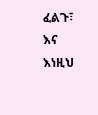ፈልጉ፣ እና እነዚህ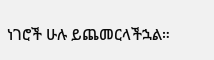ነገሮች ሁሉ ይጨመርላችኋል።